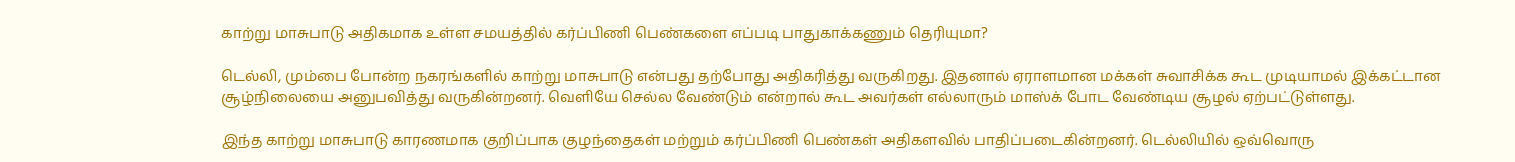காற்று மாசுபாடு அதிகமாக உள்ள சமயத்தில் கர்ப்பிணி பெண்களை எப்படி பாதுகாக்கணும் தெரியுமா?

டெல்லி, மும்பை போன்ற நகரங்களில் காற்று மாசுபாடு என்பது தற்போது அதிகரித்து வருகிறது. இதனால் ஏராளமான மக்கள் சுவாசிக்க கூட முடியாமல் இக்கட்டான சூழ்நிலையை அனுபவித்து வருகின்றனர். வெளியே செல்ல வேண்டும் என்றால் கூட அவர்கள் எல்லாரும் மாஸ்க் போட வேண்டிய சூழல் ஏற்பட்டுள்ளது.

இந்த காற்று மாசுபாடு காரணமாக குறிப்பாக குழந்தைகள் மற்றும் கர்ப்பிணி பெண்கள் அதிகளவில் பாதிப்படைகின்றனர். டெல்லியில் ஒவ்வொரு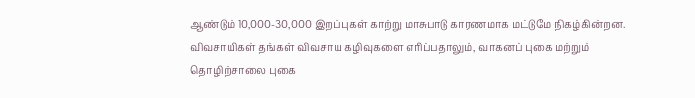ஆண்டும் 10,000-30,000 இறப்புகள் காற்று மாசுபாடு காரணமாக மட்டுமே நிகழ்கின்றன. விவசாயிகள் தங்கள் விவசாய கழிவுகளை எரிப்பதாலும், வாகனப் புகை மற்றும் தொழிற்சாலை புகை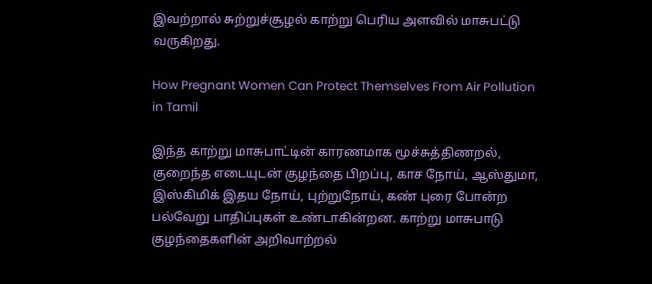இவற்றால் சுற்றுச்சூழல் காற்று பெரிய அளவில் மாசுபட்டு வருகிறது.

How Pregnant Women Can Protect Themselves From Air Pollution in Tamil

இந்த காற்று மாசுபாட்டின் காரணமாக மூச்சுத்திணறல், குறைந்த எடையுடன் குழந்தை பிறப்பு, காச நோய், ஆஸ்துமா, இஸ்கிமிக் இதய நோய், புற்றுநோய், கண் புரை போன்ற பல்வேறு பாதிப்புகள் உண்டாகின்றன. காற்று மாசுபாடு குழந்தைகளின் அறிவாற்றல்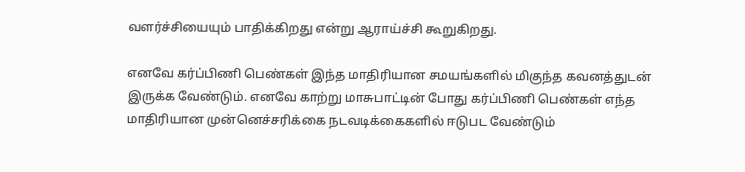வளர்ச்சியையும் பாதிக்கிறது என்று ஆராய்ச்சி கூறுகிறது.

எனவே கர்ப்பிணி பெண்கள் இந்த மாதிரியான சமயங்களில் மிகுந்த கவனத்துடன் இருக்க வேண்டும். எனவே காற்று மாசுபாட்டின் போது கர்ப்பிணி பெண்கள் எந்த மாதிரியான முன்னெச்சரிக்கை நடவடிக்கைகளில் ஈடுபட வேண்டும்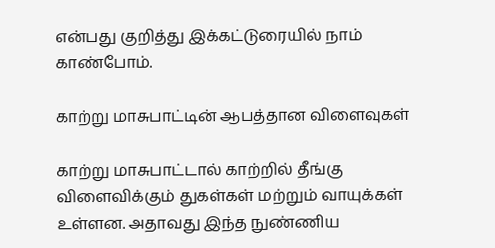என்பது குறித்து இக்கட்டுரையில் நாம் காண்போம்.

காற்று மாசுபாட்டின் ஆபத்தான விளைவுகள்

காற்று மாசுபாட்டால் காற்றில் தீங்கு விளைவிக்கும் துகள்கள் மற்றும் வாயுக்கள் உள்ளன. அதாவது இந்த நுண்ணிய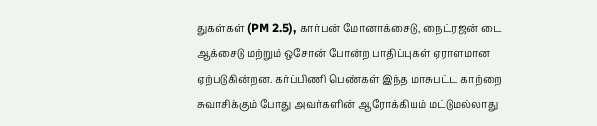துகள்கள் (PM 2.5), கார்பன் மோனாக்சைடு, நைட்ரஜன் டை ஆக்சைடு மற்றும் ஒசோன் போன்ற பாதிப்புகள் ஏராளமான ஏற்படுகின்றன. கர்ப்பிணி பெண்கள் இந்த மாசுபட்ட காற்றை சுவாசிக்கும் போது அவர்களின் ஆரோக்கியம் மட்டுமல்லாது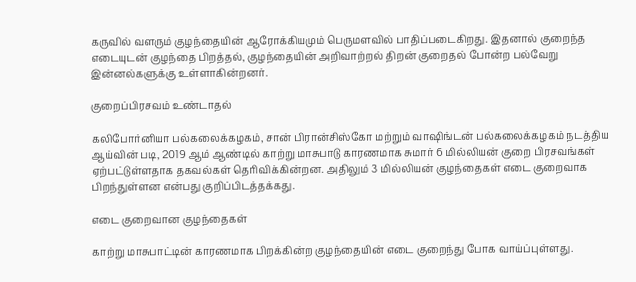கருவில் வளரும் குழந்தையின் ஆரோக்கியமும் பெருமளவில் பாதிப்படைகிறது. இதனால் குறைந்த எடையுடன் குழந்தை பிறத்தல், குழந்தையின் அறிவாற்றல் திறன் குறைதல் போன்ற பல்வேறு இன்னல்களுக்கு உள்ளாகின்றனர்.

குறைப்பிரசவம் உண்டாதல்

கலிபோர்னியா பல்கலைக்கழகம், சான் பிரான்சிஸ்கோ மற்றும் வாஷிங்டன் பல்கலைக்கழகம் நடத்திய ஆய்வின் படி, 2019 ஆம் ஆண்டில் காற்று மாசுபாடு காரணமாக சுமார் 6 மில்லியன் குறை பிரசவங்கள் ஏற்பட்டுள்ளதாக தகவல்கள் தெரிவிக்கின்றன. அதிலும் 3 மில்லியன் குழந்தைகள் எடை குறைவாக பிறந்துள்ளன என்பது குறிப்பிடத்தக்கது.

எடை குறைவான குழந்தைகள்

காற்று மாசுபாட்டின் காரணமாக பிறக்கின்ற குழந்தையின் எடை குறைந்து போக வாய்ப்புள்ளது.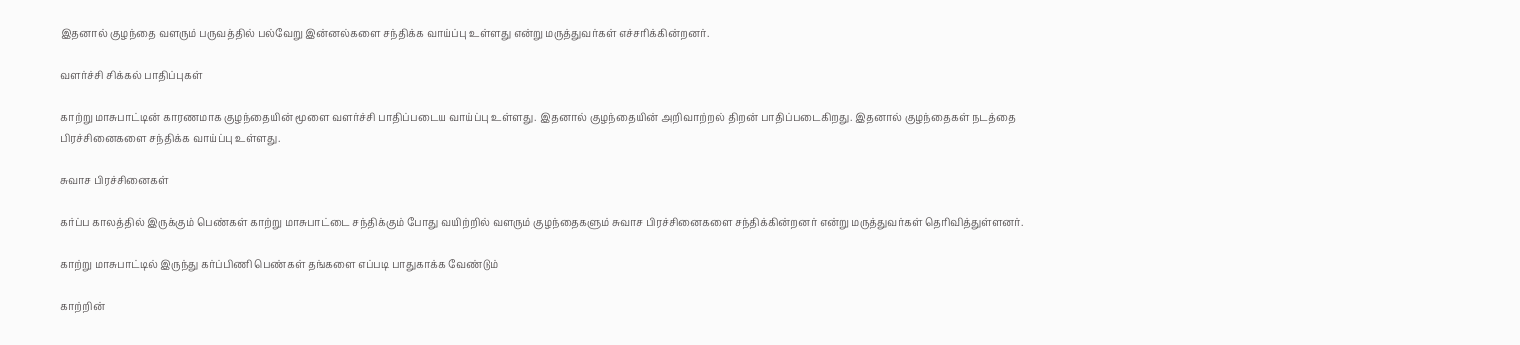இதனால் குழந்தை வளரும் பருவத்தில் பல்வேறு இன்னல்களை சந்திக்க வாய்ப்பு உள்ளது என்று மருத்துவர்கள் எச்சரிக்கின்றனர்.

வளர்ச்சி சிக்கல் பாதிப்புகள்

காற்று மாசுபாட்டின் காரணமாக குழந்தையின் மூளை வளர்ச்சி பாதிப்படைய வாய்ப்பு உள்ளது. இதனால் குழந்தையின் அறிவாற்றல் திறன் பாதிப்படைகிறது. இதனால் குழந்தைகள் நடத்தை பிரச்சினைகளை சந்திக்க வாய்ப்பு உள்ளது.

சுவாச பிரச்சினைகள்

கர்ப்ப காலத்தில் இருக்கும் பெண்கள் காற்று மாசுபாட்டை சந்திக்கும் போது வயிற்றில் வளரும் குழந்தைகளும் சுவாச பிரச்சினைகளை சந்திக்கின்றனர் என்று மருத்துவர்கள் தெரிவித்துள்ளனர்.

காற்று மாசுபாட்டில் இருந்து கர்ப்பிணி பெண்கள் தங்களை எப்படி பாதுகாக்க வேண்டும்

காற்றின்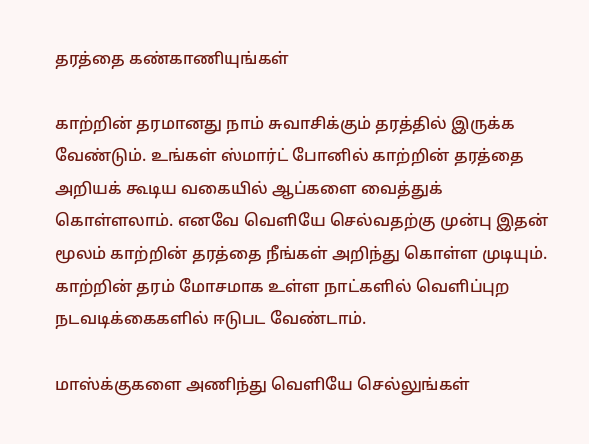தரத்தை கண்காணியுங்கள்

காற்றின் தரமானது நாம் சுவாசிக்கும் தரத்தில் இருக்க வேண்டும். உங்கள் ஸ்மார்ட் போனில் காற்றின் தரத்தை அறியக் கூடிய வகையில் ஆப்களை வைத்துக் கொள்ளலாம். எனவே வெளியே செல்வதற்கு முன்பு இதன் மூலம் காற்றின் தரத்தை நீங்கள் அறிந்து கொள்ள முடியும். காற்றின் தரம் மோசமாக உள்ள நாட்களில் வெளிப்புற நடவடிக்கைகளில் ஈடுபட வேண்டாம்.

மாஸ்க்குகளை அணிந்து வெளியே செல்லுங்கள்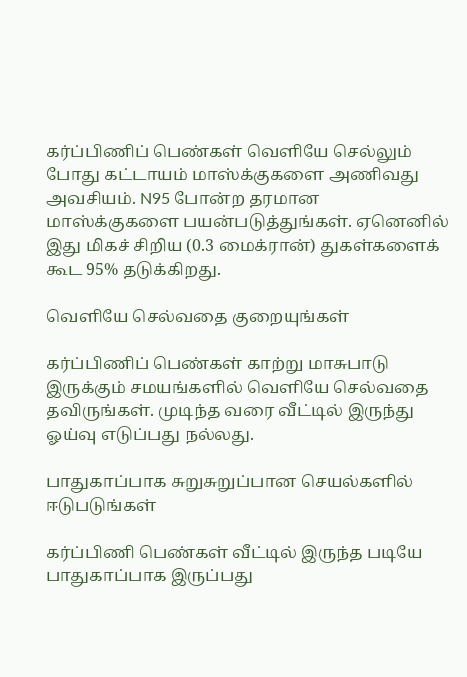கர்ப்பிணிப் பெண்கள் வெளியே செல்லும் போது கட்டாயம் மாஸ்க்குகளை அணிவது அவசியம். N95 போன்ற தரமான மாஸ்க்குகளை பயன்படுத்துங்கள். ஏனெனில் இது மிகச் சிறிய (0.3 மைக்ரான்) துகள்களைக் கூட 95% தடுக்கிறது.

வெளியே செல்வதை குறையுங்கள்

கர்ப்பிணிப் பெண்கள் காற்று மாசுபாடு இருக்கும் சமயங்களில் வெளியே செல்வதை தவிருங்கள். முடிந்த வரை வீட்டில் இருந்து ஓய்வு எடுப்பது நல்லது.

பாதுகாப்பாக சுறுசுறுப்பான செயல்களில் ஈடுபடுங்கள்

கர்ப்பிணி பெண்கள் வீட்டில் இருந்த படியே பாதுகாப்பாக இருப்பது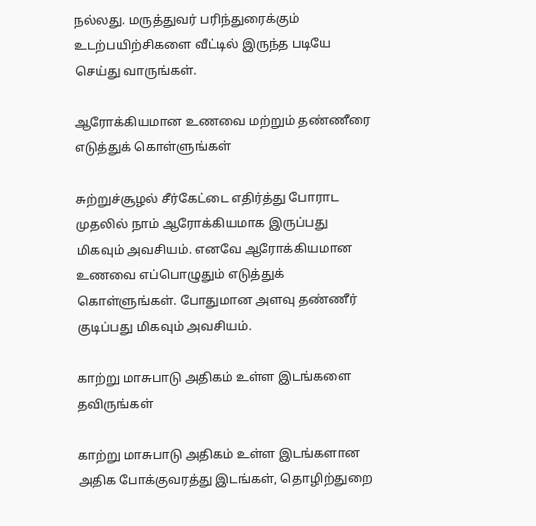நல்லது. மருத்துவர் பரிந்துரைக்கும் உடற்பயிற்சிகளை வீட்டில் இருந்த படியே செய்து வாருங்கள்.

ஆரோக்கியமான உணவை மற்றும் தண்ணீரை எடுத்துக் கொள்ளுங்கள்

சுற்றுச்சூழல் சீர்கேட்டை எதிர்த்து போராட முதலில் நாம் ஆரோக்கியமாக இருப்பது மிகவும் அவசியம். எனவே ஆரோக்கியமான உணவை எப்பொழுதும் எடுத்துக் கொள்ளுங்கள். போதுமான அளவு தண்ணீர் குடிப்பது மிகவும் அவசியம்.

காற்று மாசுபாடு அதிகம் உள்ள இடங்களை தவிருங்கள்

காற்று மாசுபாடு அதிகம் உள்ள இடங்களான அதிக போக்குவரத்து இடங்கள், தொழிற்துறை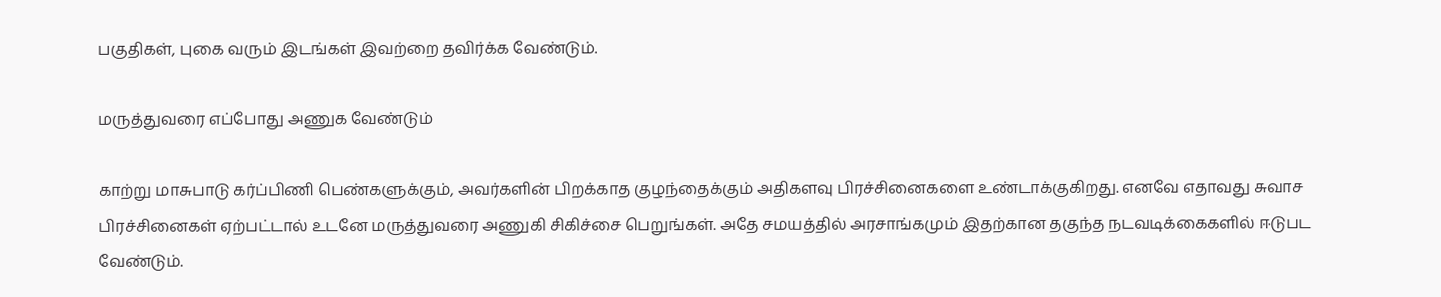பகுதிகள், புகை வரும் இடங்கள் இவற்றை தவிர்க்க வேண்டும்.

மருத்துவரை எப்போது அணுக வேண்டும்

காற்று மாசுபாடு கர்ப்பிணி பெண்களுக்கும், அவர்களின் பிறக்காத குழந்தைக்கும் அதிகளவு பிரச்சினைகளை உண்டாக்குகிறது. எனவே எதாவது சுவாச பிரச்சினைகள் ஏற்பட்டால் உடனே மருத்துவரை அணுகி சிகிச்சை பெறுங்கள். அதே சமயத்தில் அரசாங்கமும் இதற்கான தகுந்த நடவடிக்கைகளில் ஈடுபட வேண்டும்.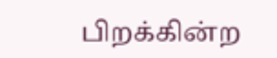பிறக்கின்ற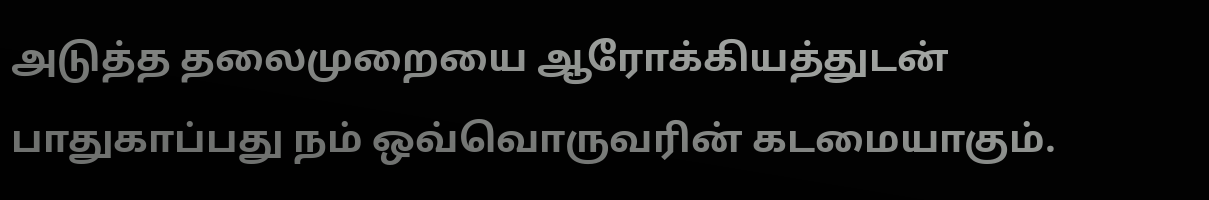அடுத்த தலைமுறையை ஆரோக்கியத்துடன் பாதுகாப்பது நம் ஒவ்வொருவரின் கடமையாகும்.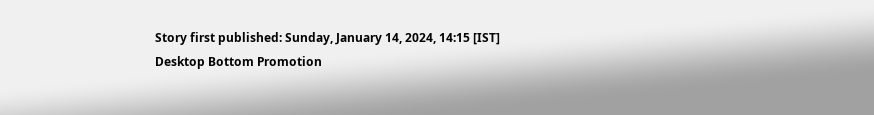Story first published: Sunday, January 14, 2024, 14:15 [IST]
Desktop Bottom Promotion